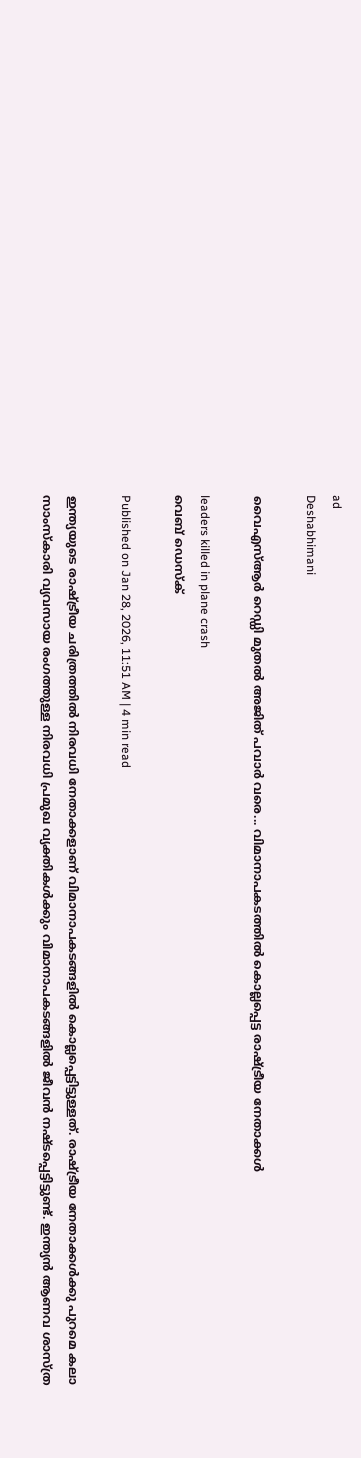ad
Deshabhimani

വൈഎസ്ആർ റെഡ്ഡി മുതൽ അജിത് പവാർ വരെ... വിമാനാപകടത്തിൽ കൊല്ലപ്പെട്ട രാഷ്ട്രീയ നേതാക്കൾ

leaders killed in plane crash
വെബ് ഡെസ്ക്

Published on Jan 28, 2026, 11:51 AM | 4 min read

ഇന്ത്യയുടെ രാഷ്ട്രീയ ചരിത്രത്തിൽ നിരവധി നേതാക്കളാണ് വിമാനാപകടങ്ങളിൽ കൊല്ലപ്പെട്ടിട്ടുള്ളത്. രാഷ്ട്രീയ നേതാക്കൾക്കു പുറമെ കലാ സാംസ്കാരി വ്യവസായ രംഗത്തുള്ള നിരവധി പ്രമുഖ വ്യക്തികൾക്കും വിമാനാപകടങ്ങളിൽ ജീവൻ നഷ്ടപ്പെട്ടിട്ടുണ്ട്. ഇന്ത്യൻ ആണവ ശാസ്ത്ര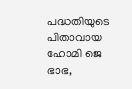പദ്ധതിയുടെ പിതാവായ ഹോമി ജെ ഭാഭ,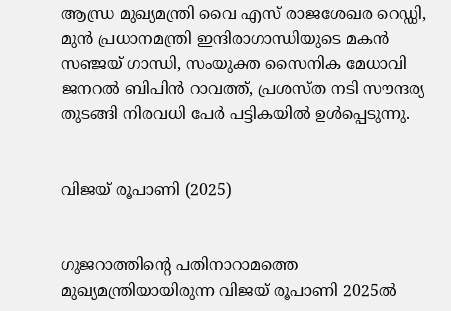ആന്ധ്ര മുഖ്യമന്ത്രി വൈ എസ് രാജശേഖര റെഡ്ഡി, മുൻ പ്രധാനമന്ത്രി ഇന്ദിരാഗാന്ധിയുടെ മകൻ സഞ്ജയ് ഗാന്ധി, സംയുക്ത സൈനിക മേധാവി ജനറൽ ബിപിൻ റാവത്ത്, പ്രശസ്ത നടി സൗന്ദര്യ തുടങ്ങി നിരവധി പേർ പട്ടികയിൽ ഉൾപ്പെടുന്നു.


വിജയ് രൂപാണി (2025)


ഗുജറാത്തിന്റെ പതിനാറാമത്തെ മുഖ്യമന്ത്രിയായിരുന്ന വിജയ് രൂപാണി 2025ൽ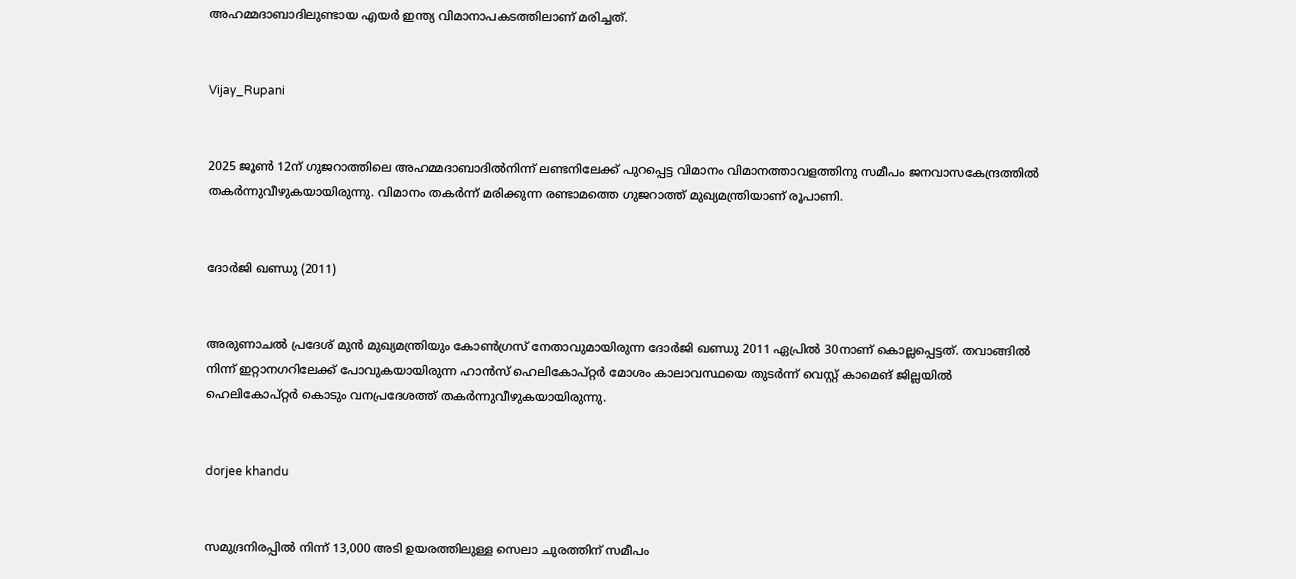അഹമ്മദാബാദിലുണ്ടായ എയര്‍ ഇന്ത്യ വിമാനാപകടത്തിലാണ് മരിച്ചത്.


Vijay_Rupani


2025 ജൂൺ 12ന്‌ ഗുജറാത്തിലെ അഹമ്മദാബാദിൽനിന്ന് ലണ്ടനിലേക്ക് പുറപ്പെട്ട വിമാനം വിമാനത്താവളത്തിനു സമീപം ജനവാസകേന്ദ്രത്തിൽ തകർന്നുവീഴുകയായിരുന്നു. വിമാനം തകര്‍ന്ന് മരിക്കുന്ന രണ്ടാമത്തെ ഗുജറാത്ത് മുഖ്യമന്ത്രിയാണ് രൂപാണി.


ദോർജി ഖണ്ഡു (2011)


അരുണാചൽ പ്രദേശ് മുൻ മുഖ്യമന്ത്രിയും കോൺഗ്രസ്‌ നേതാവുമായിരുന്ന ദോർജി ഖണ്ഡു 2011 ഏപ്രിൽ 30നാണ് കൊല്ലപ്പെട്ടത്. തവാങ്ങിൽ നിന്ന് ഇറ്റാനഗറിലേക്ക് പോവുകയായിരുന്ന ഹാൻസ് ഹെലികോപ്‌റ്റർ മോശം കാലാവസ്ഥയെ തുടർന്ന്‌ വെസ്റ്റ് കാമെങ് ജില്ലയിൽ ഹെലികോപ്റ്റർ കൊടും വനപ്രദേശത്ത് തകർന്നുവീഴുകയായിരുന്നു.


dorjee khandu


സമുദ്രനിരപ്പിൽ നിന്ന് 13,000 അടി ഉയരത്തിലുള്ള സെലാ ചുരത്തിന് സമീപം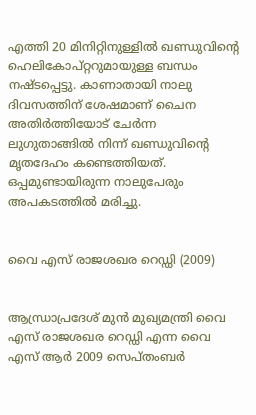എത്തി 20 മിനിറ്റിനുള്ളിൽ ഖണ്ഡുവിന്റെ ഹെലികോപ്റ്ററുമായുള്ള ബന്ധം നഷ്ട‌പ്പെട്ടു. കാണാതായി നാലു ദിവസത്തിന് ശേഷമാണ്‌ ചൈന അതിർത്തിയോട്‌ ചേർന്ന ലുഗുതാങ്ങിൽ നിന്ന്‌ ഖണ്ഡുവിന്റെ മൃതദേഹം കണ്ടെത്തിയത്‌. ഒപ്പമുണ്ടായിരുന്ന നാലുപേരും അപകടത്തിൽ മരിച്ചു.


വൈ എസ് രാജശഖര റെഡ്ഡി (2009)


ആന്ധ്രാപ്രദേശ് മുൻ മുഖ്യമന്ത്രി വൈ എസ് രാജശഖര റെഡ്ഡി എന്ന വൈ എസ് ആർ 2009 സെപ്‌തംബർ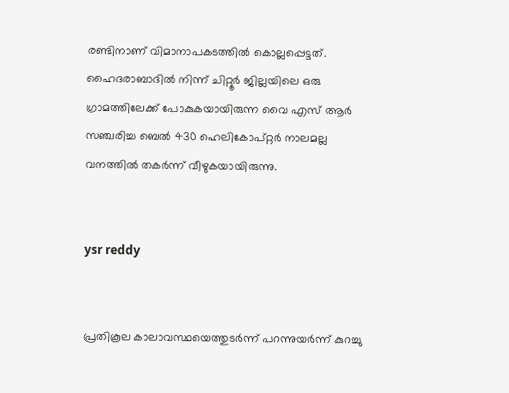രണ്ടിനാണ് വിമാനാപകടത്തിൽ കൊല്ലപ്പെട്ടത്. ഹൈദരാബാദിൽ നിന്ന് ചിറ്റൂർ ജില്ലയിലെ ഒരു ഗ്രാമത്തിലേക്ക് പോകുകയായിരുന്ന വൈ എസ് ആർ സഞ്ചരിച്ച ബെൽ 430 ഹെലികോപ്റ്റർ നാലമല്ല വനത്തിൽ തകർന്ന് വീഴുകയായിരുന്നു.


ysr reddy


പ്രതികൂല കാലാവസ്ഥയെത്തുടർന്ന് പറന്നുയർന്ന് കുറച്ചു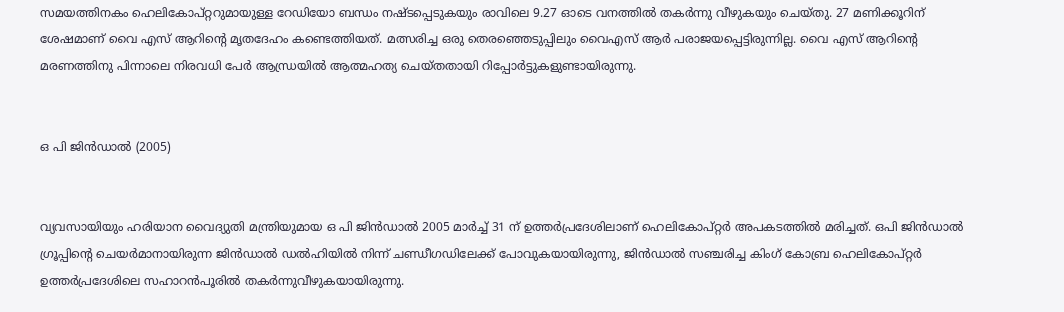സമയത്തിനകം ഹെലികോപ്റ്ററുമായുള്ള റേഡിയോ ബന്ധം നഷ്‌ടപ്പെടുകയും രാവിലെ 9.27 ഓടെ വനത്തിൽ തകർന്നു വീഴുകയും ചെയ്തു. 27 മണിക്കൂറിന് ശേഷമാണ് വൈ എസ് ആറിന്റെ മൃതദേഹം കണ്ടെത്തിയത്. മത്സരിച്ച ഒരു തെരഞ്ഞെടുപ്പിലും വൈഎസ് ആർ പരാജയപ്പെട്ടിരുന്നില്ല. വൈ എസ് ആറിന്റെ മരണത്തിനു പിന്നാലെ നിരവധി പേർ ആന്ധ്രയിൽ ആത്മഹത്യ ചെയ്തതായി റിപ്പോർട്ടുകളുണ്ടായിരുന്നു.


ഒ പി ജിൻഡാൽ (2005)


വ്യവസായിയും ഹരിയാന വൈദ്യുതി മന്ത്രിയുമായ ഒ പി ജിൻഡാൽ 2005 മാർച്ച് 31 ന് ഉത്തർപ്രദേശിലാണ് ഹെലികോപ്റ്റർ അപകടത്തിൽ മരിച്ചത്. ഒപി ജിൻഡാൽ ഗ്രൂപ്പിന്റെ ചെയർമാനായിരുന്ന ജിൻഡാൽ ഡൽഹിയിൽ നിന്ന് ചണ്ഡീഗഡിലേക്ക് പോവുകയായിരുന്നു, ജിൻഡാൽ സഞ്ചരിച്ച കിംഗ് കോബ്ര ഹെലികോപ്റ്റർ ഉത്തർപ്രദേശിലെ സഹാറൻപൂരിൽ തകർന്നുവീഴുകയായിരുന്നു.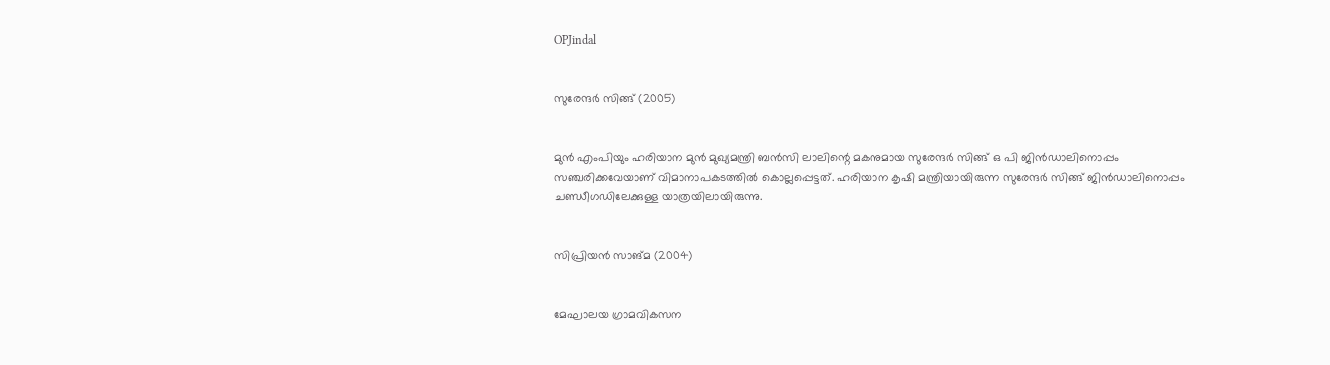OPJindal


സുരേന്ദർ സിങ്ങ് (2005)


മുൻ എംപിയും ഹരിയാന മുൻ മുഖ്യമന്ത്രി ബൻസി ലാലിന്റെ മകനുമായ സുരേന്ദർ സിങ്ങ് ഒ പി ജിൻഡാലിനൊപ്പം സഞ്ചരിക്കവേയാണ് വിമാനാപകടത്തിൽ കൊല്ലപ്പെട്ടത്. ഹരിയാന കൃഷി മന്ത്രിയായിരുന്ന സുരേന്ദർ സിങ്ങ് ജിൻഡാലിനൊപ്പം ചണ്ഡീഗഡിലേക്കുള്ള യാത്രയിലായിരുന്നു.


സിപ്രിയൻ സാങ്മ (2004)


മേഘാലയ ഗ്രാമവികസന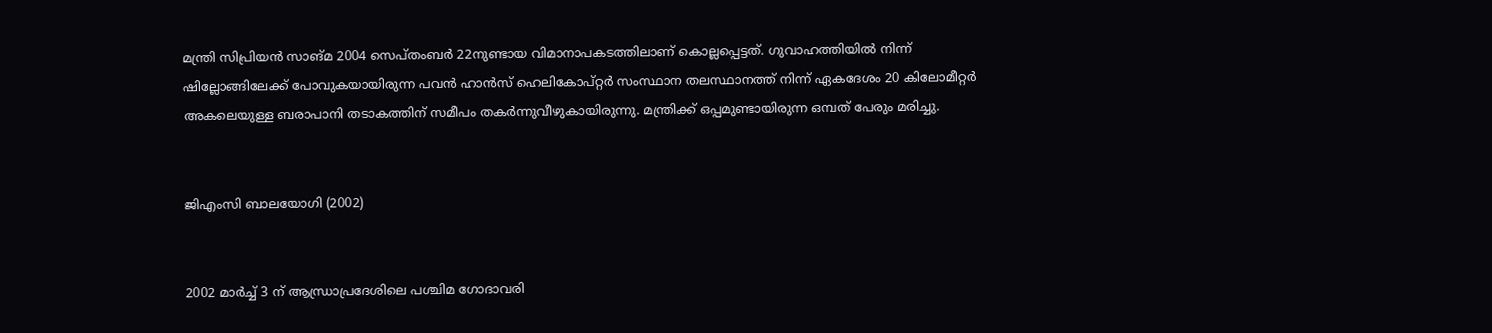മന്ത്രി സിപ്രിയൻ സാങ്മ 2004 സെപ്തംബർ 22നുണ്ടായ വിമാനാപകടത്തിലാണ് കൊല്ലപ്പെട്ടത്. ഗുവാഹത്തിയിൽ നിന്ന് ഷില്ലോങ്ങിലേക്ക് പോവുകയായിരുന്ന പവൻ ഹാൻസ് ഹെലികോപ്റ്റർ സംസ്ഥാന തലസ്ഥാനത്ത് നിന്ന് ഏകദേശം 20 കിലോമീറ്റർ അകലെയുള്ള ബരാപാനി തടാകത്തിന് സമീപം തകർന്നുവീഴുകായിരുന്നു. മന്ത്രിക്ക് ഒപ്പമുണ്ടായിരുന്ന ഒമ്പത് പേരും മരിച്ചു.


ജിഎംസി ബാലയോഗി (2002)


2002 മാർച്ച് 3 ന് ആന്ധ്രാപ്രദേശിലെ പശ്ചിമ ഗോദാവരി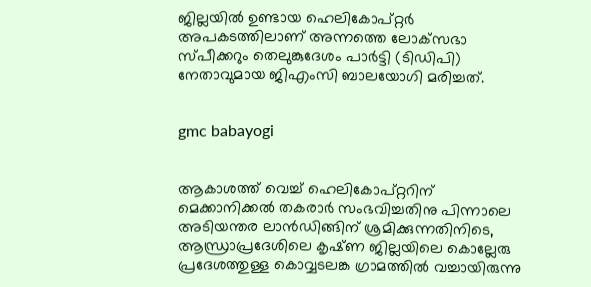ജില്ലയിൽ ഉണ്ടായ ഹെലികോപ്റ്റർ അപകടത്തിലാണ് അന്നത്തെ ലോക്‌സഭാ സ്പീക്കറും തെലുങ്കുദേശം പാർട്ടി (ടിഡിപി) നേതാവുമായ ജിഎംസി ബാലയോഗി മരിച്ചത്.


gmc babayogi


ആകാശത്ത് വെച്ച് ഹെലികോപ്റ്ററിന് മെക്കാനിക്കൽ തകരാർ സംഭവിച്ചതിനു പിന്നാലെ അടിയന്തര ലാൻഡിങ്ങിന് ശ്രമിക്കുന്നതിനിടെ, ആന്ധ്രാപ്രദേശിലെ കൃഷ്‌ണ ജില്ലയിലെ കൊല്ലേരു പ്രദേശത്തുള്ള കൊവ്വടലങ്ക ഗ്രാമത്തിൽ വച്ചായിരുന്നു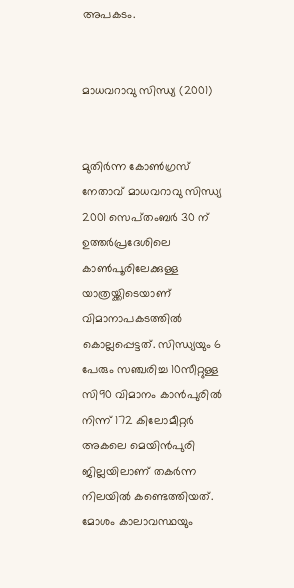അപകടം.


മാധവറാവു സിന്ധ്യ (2001)


മുതിർന്ന കോൺഗ്രസ് നേതാവ് മാധവറാവു സിന്ധ്യ 2001 സെപ്‌തംബർ 30 ന് ഉത്തർപ്രദേശിലെ കാൺപൂരിലേക്കുള്ള യാത്രയ്ക്കിടെയാണ് വിമാനാപകടത്തിൽ കൊല്ലപ്പെട്ടത്. സിന്ധ്യയും 6 പേരും സഞ്ചരിച്ച 10സീറ്റുള്ള സി90 വിമാനം കാൻപുരിൽ നിന്ന്‌ 172 കിലോമീറ്റർ അകലെ മെയിൻപുരി ജില്ലയിലാണ് തകർന്ന നിലയിൽ കണ്ടെത്തിയത്‌. മോശം കാലാവസ്ഥയും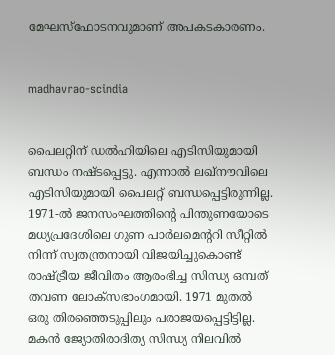മേഘസ്ഫോടനവുമാണ് അപകടകാരണം.


madhavrao-scindia


പൈലറ്റിന് ഡൽഹിയിലെ എടിസിയുമായി ബന്ധം നഷ്ട‌പ്പെട്ടു. എന്നാൽ ലഖ്‌നൗവിലെ എടിസിയുമായി പൈലറ്റ് ബന്ധപ്പെട്ടിരുന്നില്ല. 1971-ൽ ജനസംഘത്തിന്റെ പിന്തുണയോടെ മധ്യപ്രദേശിലെ ഗുണ പാർലമെന്ററി സീറ്റിൽ നിന്ന് സ്വതന്ത്രനായി വിജയിച്ചുകൊണ്ട് രാഷ്ട്രീയ ജീവിതം ആരംഭിച്ച സിന്ധ്യ ഒമ്പത് തവണ ലോക്‌സഭാംഗമായി. 1971 മുതൽ ഒരു തിരഞ്ഞെടുപ്പിലും പരാജയപ്പെട്ടിട്ടില്ല. മകൻ ജ്യോതിരാദിത്യ സിന്ധ്യ നിലവിൽ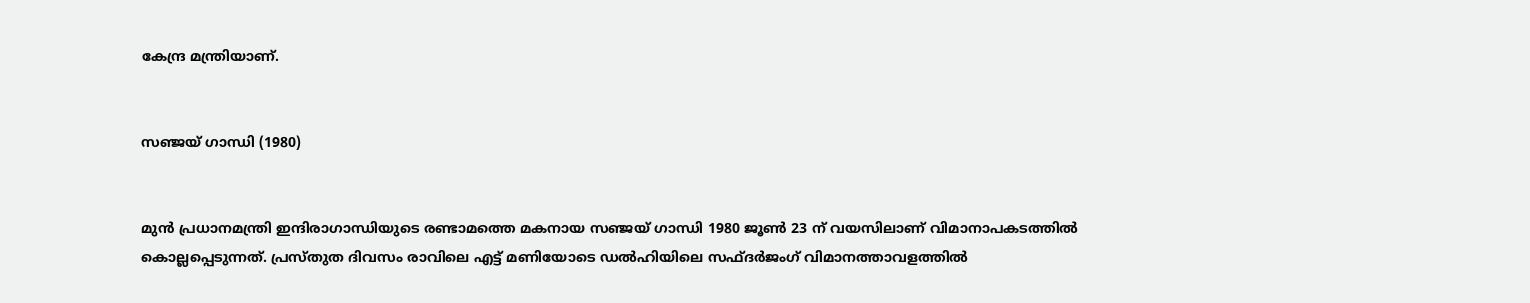കേന്ദ്ര മന്ത്രിയാണ്.


സഞ്ജയ് ഗാന്ധി (1980)


മുൻ പ്രധാനമന്ത്രി ഇന്ദിരാഗാന്ധിയുടെ രണ്ടാമത്തെ മകനായ സഞ്ജയ് ഗാന്ധി 1980 ജൂൺ 23 ന് വയസിലാണ് വിമാനാപകടത്തിൽ കൊല്ലപ്പെടുന്നത്. പ്രസ്തുത ദിവസം രാവിലെ എട്ട്‌ മണിയോടെ ഡൽഹിയിലെ സഫ്ദർജംഗ് വിമാനത്താവളത്തിൽ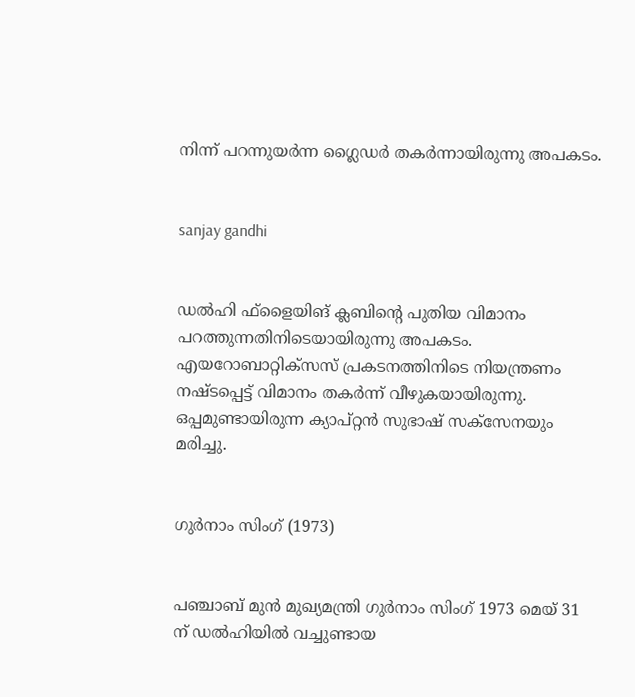നിന്ന് പറന്നുയർന്ന ഗ്ലൈഡർ തകർന്നായിരുന്നു അപകടം.


sanjay gandhi


ഡൽഹി ഫ്‌ളൈയിങ് ക്ലബിന്റെ പുതിയ വിമാനം പറത്തുന്നതിനിടെയായിരുന്നു അപകടം. എയറോബാറ്റിക്സസ് പ്രകടനത്തിനിടെ നിയന്ത്രണം നഷ്ടപ്പെട്ട് വിമാനം തകർന്ന് വീഴുകയായിരുന്നു. ഒപ്പമുണ്ടായിരുന്ന ക്യാപ്റ്റൻ സുഭാഷ് സക്സേനയും മരിച്ചു.


ഗുർനാം സിംഗ് (1973)


പഞ്ചാബ് മുൻ മുഖ്യമന്ത്രി ഗുർനാം സിംഗ് 1973 മെയ് 31 ന് ഡൽഹിയിൽ വച്ചുണ്ടായ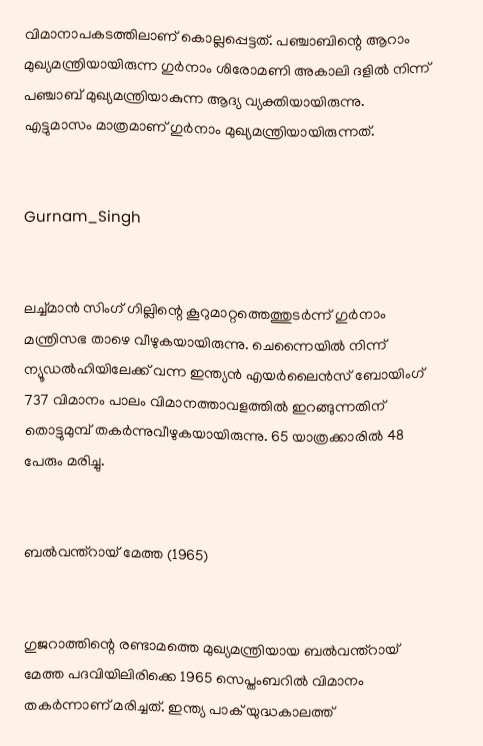വിമാനാപകടത്തിലാണ് കൊല്ലപ്പെട്ടത്. പഞ്ചാബിന്റെ ആറാം മുഖ്യമന്ത്രിയായിരുന്ന ഗുർനാം ശിരോമണി അകാലി ദളിൽ നിന്ന് പഞ്ചാബ് മുഖ്യമന്ത്രിയാകുന്ന ആദ്യ വ്യക്തിയായിരുന്നു. എട്ടുമാസം മാത്രമാണ് ഗുർനാം മുഖ്യമന്ത്രിയായിരുന്നത്.


Gurnam_Singh


ലച്ച്മാൻ സിംഗ് ഗില്ലിന്റെ കൂറുമാറ്റത്തെത്തുടർന്ന് ഗുർനാം മന്ത്രിസഭ താഴെ വീഴുകയായിരുന്നു. ചെന്നൈയിൽ നിന്ന് ന്യൂഡൽഹിയിലേക്ക് വന്ന ഇന്ത്യൻ എയർലൈൻസ് ബോയിംഗ് 737 വിമാനം പാലം വിമാനത്താവളത്തിൽ ഇറങ്ങുന്നതിന് തൊട്ടുമുമ്പ് തകർന്നുവീഴുകയായിരുന്നു. 65 യാത്രക്കാരിൽ 48 പേരും മരിച്ചു.


ബൽവന്ത്‌റായ് മേത്ത (1965)


ഗുജറാത്തിന്റെ രണ്ടാമത്തെ മുഖ്യമന്ത്രിയായ ബൽവന്ത്‌റായ് മേത്ത പദവിയിലിരിക്കെ 1965 സെപ്തംബറിൽ വിമാനം തകര്‍ന്നാണ് മരിച്ചത്. ഇന്ത്യ പാക് യുദ്ധകാലത്ത്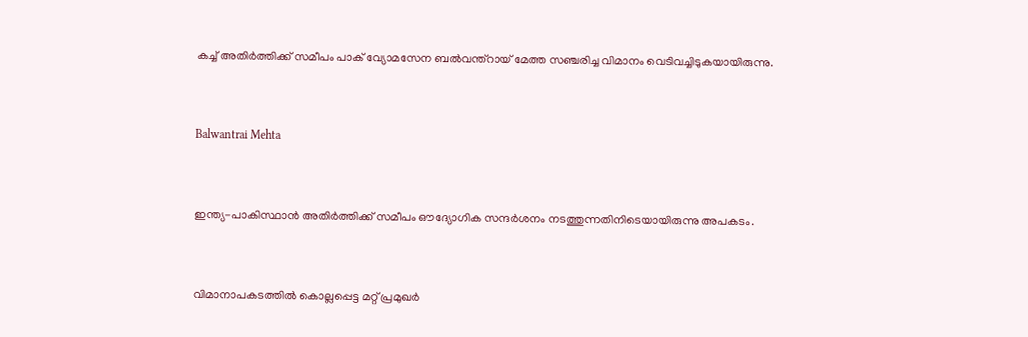കച്ച് അതിര്‍ത്തിക്ക് സമീപം പാക് വ്യോമസേന ബൽവന്ത്‌റായ് മേത്ത സഞ്ചരിച്ച വിമാനം വെടിവച്ചിടുകയായിരുന്നു.


Balwantrai Mehta


ഇന്ത്യ-പാകിസ്ഥാൻ അതിർത്തിക്ക് സമീപം ഔദ്യോഗിക സന്ദർശനം നടത്തുന്നതിനിടെയായിരുന്നു അപകടം.


വിമാനാപകടത്തിൽ കൊല്ലപ്പെട്ട മറ്റ് പ്രമുഖർ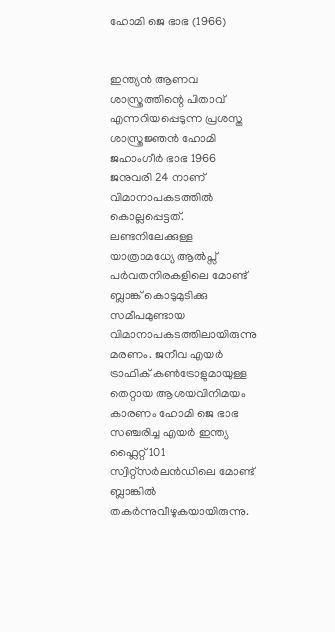ഹോമി ജെ ഭാഭ (1966)


ഇന്ത്യൻ ആണവ ശാസ്ത്രത്തിന്റെ പിതാവ് എന്നറിയപ്പെടുന്ന പ്രശസ്ത ശാസ്ത്രജ്ഞൻ ഹോമി ജഹാംഗീർ ഭാഭ 1966 ജനുവരി 24 നാണ് വിമാനാപകടത്തിൽ കൊല്ലപ്പെട്ടത്. ലണ്ടനിലേക്കുള്ള യാത്രാമധ്യേ ആല്‍പ്സ് പര്‍വതനിരകളിലെ മോണ്ട് ബ്ലാങ്ക് കൊടുമുടിക്കു സമീപമുണ്ടായ വിമാനാപകടത്തിലായിരുന്നു മരണം. ജനീവ എയർ ട്രാഫിക് കൺട്രോളുമായുള്ള തെറ്റായ ആശയവിനിമയം കാരണം ഹോമി ജെ ഭാഭ സഞ്ചരിച്ച എയർ ഇന്ത്യ ഫ്ലൈറ്റ് 101 സ്വിറ്റ്സർലൻഡിലെ മോണ്ട് ബ്ലാങ്കിൽ തകർന്നുവീഴുകയായിരുന്നു.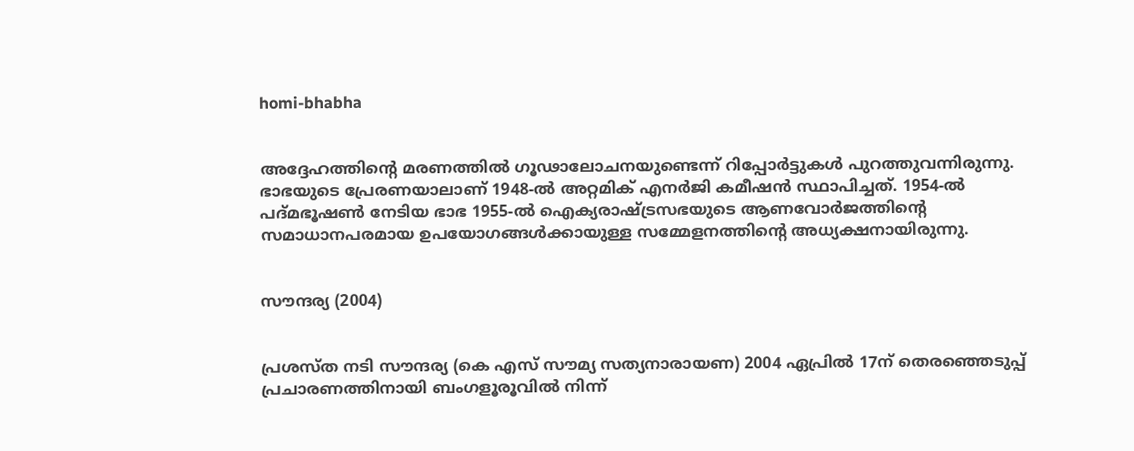homi-bhabha


അദ്ദേഹത്തിന്റെ മരണത്തിൽ ഗൂഢാലോചനയുണ്ടെന്ന് റിപ്പോർട്ടുകൾ പുറത്തുവന്നിരുന്നു. ഭാഭയുടെ പ്രേരണയാലാണ് 1948-ല്‍ അറ്റമിക് എനര്‍ജി കമീഷന്‍ സ്ഥാപിച്ചത്. 1954-ല്‍ പദ്മഭൂഷണ്‍ നേടിയ ഭാഭ 1955-ല്‍ ഐക്യരാഷ്ട്രസഭയുടെ ആണവോര്‍ജത്തിന്റെ സമാധാനപരമായ ഉപയോഗങ്ങള്‍ക്കായുള്ള സമ്മേളനത്തിന്റെ അധ്യക്ഷനായിരുന്നു.


സൗന്ദര്യ (2004)


പ്രശസ്ത നടി സൗന്ദര്യ (കെ എസ് സൗമ്യ സത്യനാരായണ) 2004 ഏപ്രിൽ 17ന്‌ തെരഞ്ഞെടുപ്പ്‌ പ്രചാരണത്തിനായി ബംഗളൂരൂവിൽ നിന്ന്‌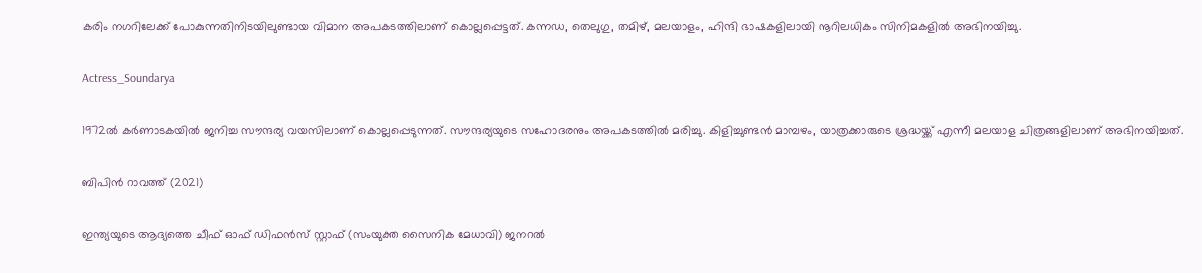കരിം നഗറിലേക്ക്‌ പോകുന്നതിനിടയിലുണ്ടായ വിമാന അപകടത്തിലാണ് കൊല്ലപ്പെട്ടത്. കന്നഡ, തെലുഗു, തമിഴ്, മലയാളം, ഹിന്ദി ഭാഷകളിലായി നൂറിലധികം സിനിമകളിൽ അഭിനയിച്ചു.


Actress_Soundarya


1972ൽ കർണാടകയിൽ ജനിച്ച സൗന്ദര്യ വയസിലാണ് കൊല്ലപ്പെടുന്നത്. സൗന്ദര്യയുടെ സഹോദരനും അപകടത്തിൽ മരിച്ചു. കിളിച്ചുണ്ടൻ മാമ്പഴം, യാത്രക്കാരുടെ ശ്രദ്ധയ്ക്ക് എന്നീ മലയാള ചിത്രങ്ങളിലാണ് അഭിനയിച്ചത്.


ബിപിൻ റാവത്ത് (2021)


ഇന്ത്യയുടെ ആദ്യത്തെ ചീഫ് ഓഫ് ഡിഫൻസ് സ്റ്റാഫ് (സംയുക്ത സൈനിക മേധാവി) ജനറൽ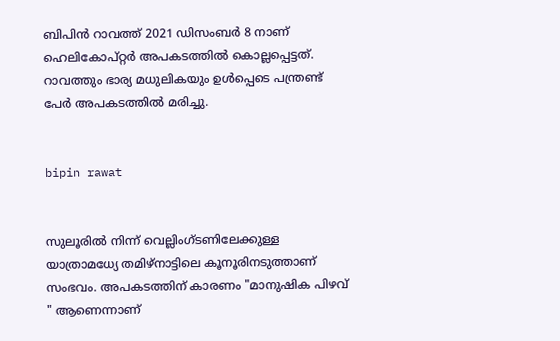ബിപിൻ റാവത്ത് 2021 ഡിസംബർ 8 നാണ് ഹെലികോപ്റ്റർ അപകടത്തിൽ കൊല്ലപ്പെട്ടത്. റാവത്തും ഭാര്യ മധുലികയും ഉൾപ്പെടെ പന്ത്രണ്ട് പേർ അപകടത്തിൽ മരിച്ചു.


bipin rawat


സുലൂരിൽ നിന്ന് വെല്ലിംഗ്ടണിലേക്കുള്ള യാത്രാമധ്യേ തമിഴ്‌നാട്ടിലെ കൂനൂരിനടുത്താണ് സംഭവം. അപകടത്തിന് കാരണം "മാനുഷിക പിഴവ് " ആണെന്നാണ്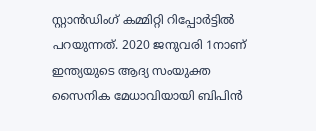സ്റ്റാൻഡിംഗ് കമ്മിറ്റി റിപ്പോർട്ടിൽ പറയുന്നത്. 2020 ജനുവരി 1നാണ് ഇന്ത്യയുടെ ആദ്യ സംയുക്ത സൈനിക മേധാവിയായി ബിപിൻ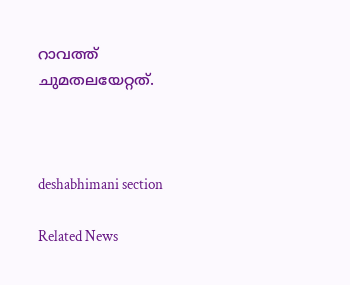റാവത്ത് ചുമതലയേറ്റത്.



deshabhimani section

Related News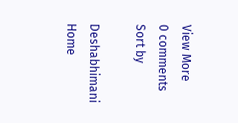View More
0 comments
Sort by

Deshabhimani
Home